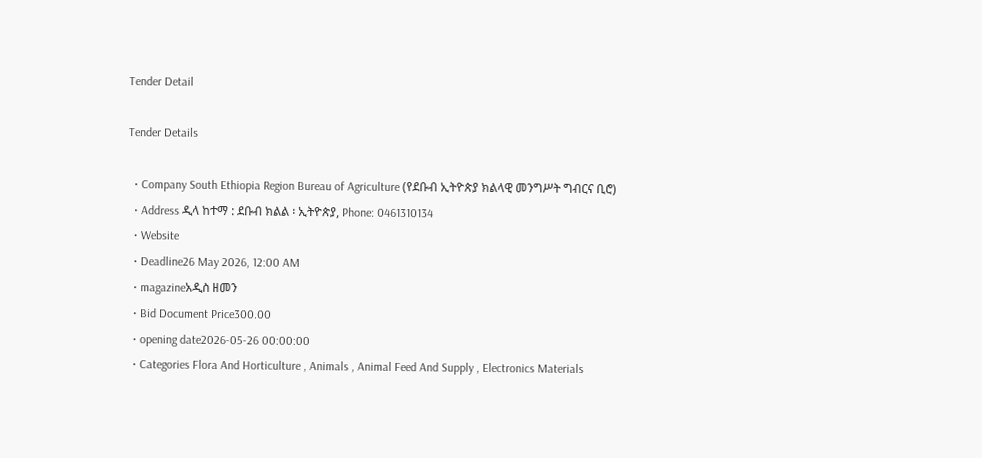Tender Detail

Tender Details

  • Company South Ethiopia Region Bureau of Agriculture (የደቡብ ኢትዮጵያ ክልላዊ መንግሥት ግብርና ቢሮ)
  • Address ዲላ ከተማ : ደቡብ ክልል ፡ ኢትዮጵያ, Phone: 0461310134
  • Website
  • Deadline26 May 2026, 12:00 AM
  • magazineአዲስ ዘመን
  • Bid Document Price300.00
  • opening date2026-05-26 00:00:00
  • Categories Flora And Horticulture , Animals , Animal Feed And Supply , Electronics Materials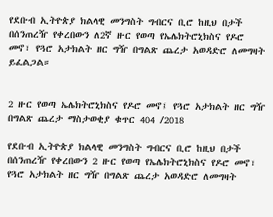የደቡብ ኢትዮጵያ ክልላዊ መንግስት ግብርና ቢሮ ከዚህ በታች በሰንጠረዥ የቀረበውን ለ2ኛ ዙር የወጣ የኤሌክትሮኒክስና የዶሮ መኖ፣ የጓሮ አታክልት ዘር ግዥ በግልጽ ጨረታ አወዳድሮ ለመግዛት ይፈልጋል።


2 ዙር የወጣ ኤሌክትሮኒክስና የዶሮ መኖ፤ የጓሮ አታክልት ዘር ግዥ
በግልጽ ጨረታ ማስታወቂያ ቁጥር 404 /2018

የደቡብ ኢትዮጵያ ክልላዊ መንግስት ግብርና ቢሮ ከዚህ በታች በሰንጠረዥ የቀረበውን 2 ዙር የወጣ የኤሌክትሮኒክስና የዶሮ መኖ፣ የጓሮ አታክልት ዘር ግዥ በግልጽ ጨረታ አወዳድሮ ለመግዛት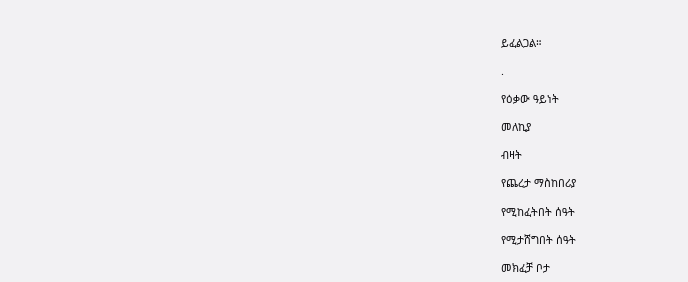ይፈልጋል።

.

የዕቃው ዓይነት

መለኪያ

ብዛት

የጨረታ ማስከበሪያ

የሚከፈትበት ሰዓት

የሚታሸግበት ሰዓት

መክፈቻ ቦታ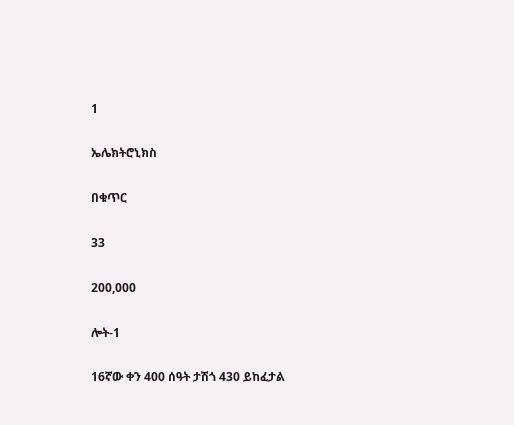1

ኤሌክትሮኒክስ

በቁጥር

33

200,000

ሎት-1

16ኛው ቀን 400 ሰዓት ታሽጎ 430 ይከፈታል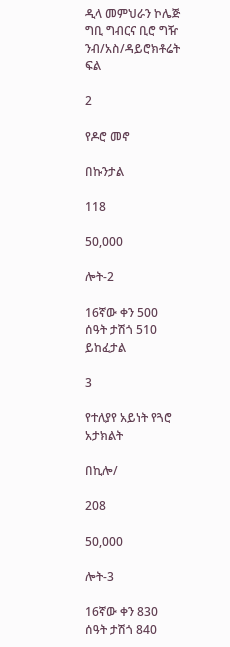ዲላ መምህራን ኮሌጅ ግቢ ግብርና ቢሮ ግዥ ንብ/አስ/ዳይሮክቶሬት ፍል

2

የዶሮ መኖ

በኩንታል

118

50,000

ሎት-2

16ኛው ቀን 500 ሰዓት ታሽጎ 510 ይከፈታል

3

የተለያየ አይነት የጓሮ አታክልት

በኪሎ/

208

50,000

ሎት-3

16ኛው ቀን 830 ሰዓት ታሽጎ 840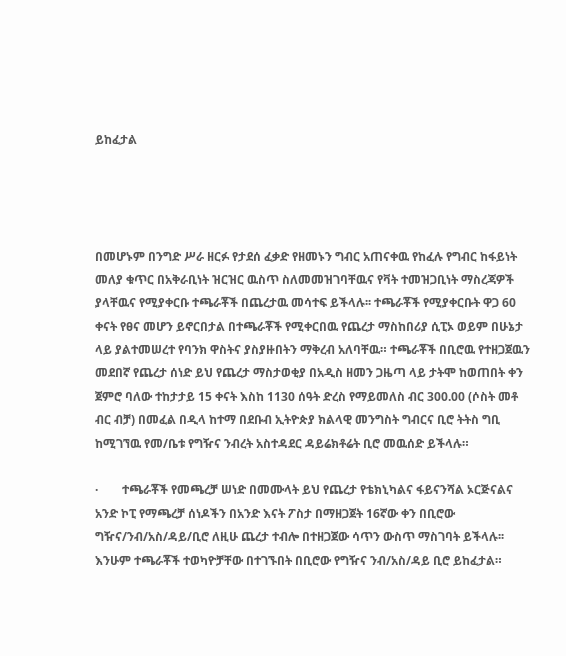ይከፈታል




በመሆኑም በንግድ ሥራ ዘርፉ የታደሰ ፈቃድ የዘመኑን ግብር አጠናቀዉ የከፈሉ የግብር ከፋይነት መለያ ቁጥር በአቅራቢነት ዝርዝር ዉስጥ ስለመመዝገባቸዉና የቫት ተመዝጋቢነት ማስረጃዎች ያላቸዉና የሚያቀርቡ ተጫራቾች በጨረታዉ መሳተፍ ይችላሉ፡፡ ተጫራቾች የሚያቀርቡት ዋጋ 60 ቀናት የፀና መሆን ይኖርበታል በተጫራቾች የሚቀርበዉ የጨረታ ማስከበሪያ ሲፒኦ ወይም በሁኔታ ላይ ያልተመሠረተ የባንክ ዋስትና ያስያዙበትን ማቅረብ አለባቸዉ። ተጫራቾች በቢሮዉ የተዘጋጀዉን መደበኛ የጨረታ ሰነድ ይህ የጨረታ ማስታወቂያ በአዲስ ዘመን ጋዜጣ ላይ ታትሞ ከወጠበት ቀን ጀምሮ ባለው ተከታታይ 15 ቀናት እስከ 1130 ሰዓት ድረስ የማይመለስ ብር 300.00 (ሶስት መቶ ብር ብቻ) በመፈል በዲላ ከተማ በደቡብ ኢትዮጵያ ክልላዊ መንግስት ግብርና ቢሮ ትትስ ግቢ ከሚገኘዉ የመ/ቤቱ የግዥና ንብረት አስተዳደር ዳይሬክቶሬት ቢሮ መዉሰድ ይችላሉ።

·        ተጫራቾች የመጫረቻ ሠነድ በመሙላት ይህ የጨረታ የቴክኒካልና ፋይናንሻል ኦርጅናልና አንድ ኮፒ የማጫረቻ ሰነዶችን በአንድ እናት ፖስታ በማዘጋጀት 16ኛው ቀን በቢሮው ግዥና/ንብ/አስ/ዳይ/ቢሮ ለዚሁ ጨረታ ተብሎ በተዘጋጀው ሳጥን ውስጥ ማስገባት ይችላሉ፡፡ እንሁም ተጫራቾች ተወካዮቻቸው በተገኙበት በቢሮው የግዥና ንብ/አስ/ዳይ ቢሮ ይከፈታል።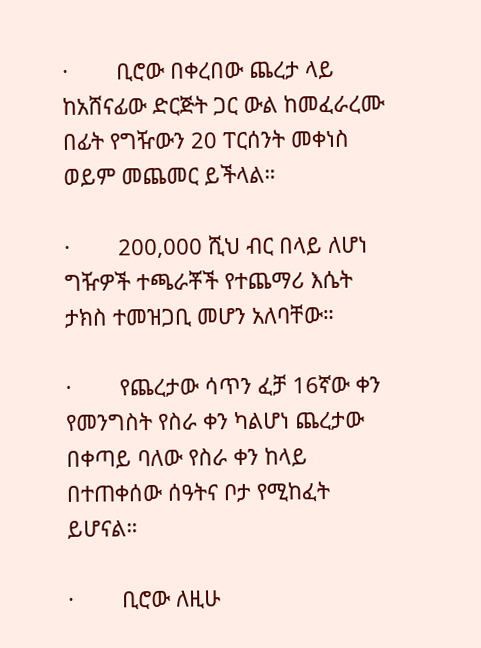·        ቢሮው በቀረበው ጨረታ ላይ ከአሸናፊው ድርጅት ጋር ውል ከመፈራረሙ በፊት የግዥውን 20 ፐርሰንት መቀነስ ወይም መጨመር ይችላል።

·        200,000 ሺህ ብር በላይ ለሆነ ግዥዎች ተጫራቾች የተጨማሪ እሴት ታክስ ተመዝጋቢ መሆን አለባቸው።

·        የጨረታው ሳጥን ፈቻ 16ኛው ቀን የመንግስት የስራ ቀን ካልሆነ ጨረታው በቀጣይ ባለው የስራ ቀን ከላይ በተጠቀሰው ሰዓትና ቦታ የሚከፈት ይሆናል።

·        ቢሮው ለዚሁ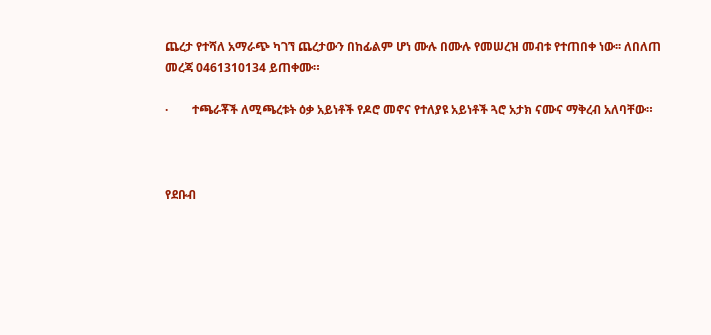ጨረታ የተሻለ አማራጭ ካገኘ ጨረታውን በከፊልም ሆነ ሙሉ በሙሉ የመሠረዝ መብቱ የተጠበቀ ነው፡፡ ለበለጠ መረጃ 0461310134 ይጠቀሙ።

·        ተጫራቾች ለሚጫረቱት ዕቃ አይነቶች የዶሮ መኖና የተለያዩ አይነቶች ጓሮ አታክ ናሙና ማቅረብ አለባቸው።



የደቡብ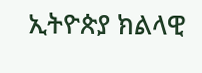ኢትዮጵያ ክልላዊ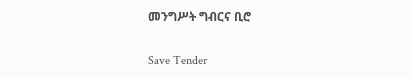መንግሥት ግብርና ቢሮ

Save Tender